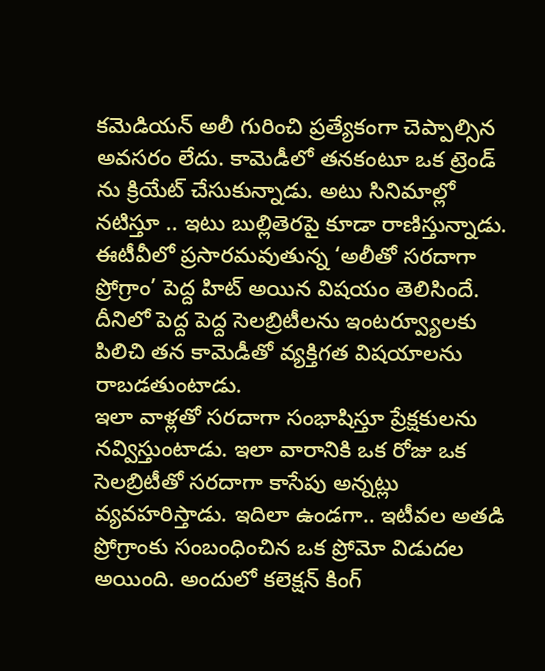కమెడియన్ అలీ గురించి ప్రత్యేకంగా చెప్పాల్సిన అవసరం లేదు. కామెడీలో తనకంటూ ఒక ట్రెండ్ ను క్రియేట్ చేసుకున్నాడు. అటు సినిమాల్లో నటిస్తూ .. ఇటు బుల్లితెరపై కూడా రాణిస్తున్నాడు. ఈటీవీలో ప్రసారమవుతున్న ‘అలీతో సరదాగా ప్రోగ్రాం’ పెద్ద హిట్ అయిన విషయం తెలిసిందే. దీనిలో పెద్ద పెద్ద సెలబ్రిటీలను ఇంటర్వ్యూలకు పిలిచి తన కామెడీతో వ్యక్తిగత విషయాలను రాబడతుంటాడు.
ఇలా వాళ్లతో సరదాగా సంభాషిస్తూ ప్రేక్షకులను నవ్విస్తుంటాడు. ఇలా వారానికి ఒక రోజు ఒక సెలబ్రిటీతో సరదాగా కాసేపు అన్నట్లు వ్యవహరిస్తాడు. ఇదిలా ఉండగా.. ఇటీవల అతడి ప్రోగ్రాంకు సంబంధించిన ఒక ప్రోమో విడుదల అయింది. అందులో కలెక్షన్ కింగ్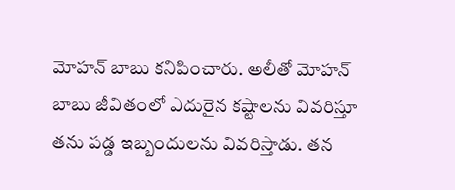మోహన్ బాబు కనిపించారు. అలీతో మోహన్ బాబు జీవితంలో ఎదురైన కష్టాలను వివరిస్తూ తను పడ్డ ఇబ్బందులను వివరిస్తాడు. తన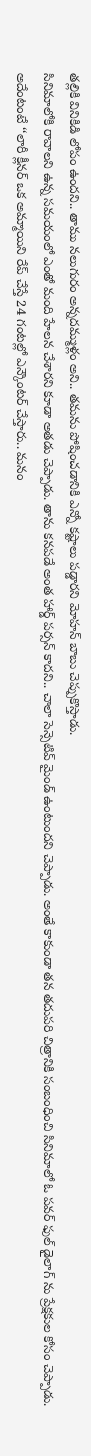తల్లికి వినికిడి లోపం ఉందని.. తాము నలుగురం అన్నదమ్ముళ్లం అని.. తమను పోషించడానికి ఎన్నో కష్టాలు పడ్డారని మోహన్ బాబు చెప్పుకొస్తాడు.
సినిమాలోకి రావాలని ఉన్న సమయంలో ఎంతో మంది హేలన చేశారని కూడా అతడు చెప్పాడు. తాను కనపడే అంత హార్డ్ పర్సన్ కాదని.. చాలా సెన్సెటివ్ మైండ్ ఉంటుందని చెప్పాడు. అంతే కాకుండా తన తదుపరి చిత్రానికి సంబంధించి సినిమాలో ఓ పవర్ ఫుల్ డైలాగ్ ను ప్రేక్షకుల కోసం చెప్పాడు.
అదేంటంటే ‘‘లారీ క్లీనర్ ఒక అమ్మాయిని రేప్ చేస్తే 24 గంటల్లో ఎన్కౌంటర్ చేస్తారు.. మనం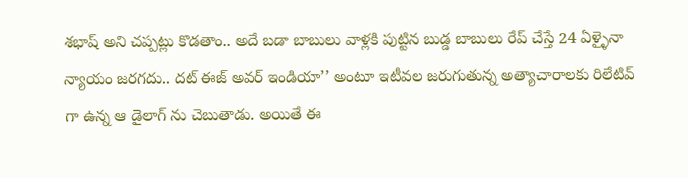శభాష్ అని చప్పట్లు కొడతాం.. అదే బడా బాబులు వాళ్లకి పుట్టిన బుడ్డ బాబులు రేప్ చేస్తే 24 ఏళ్ళైనా న్యాయం జరగదు.. దట్ ఈజ్ అవర్ ఇండియా’’ అంటూ ఇటీవల జరుగుతున్న అత్యాచారాలకు రిలేటివ్ గా ఉన్న ఆ డైలాగ్ ను చెబుతాడు. అయితే ఈ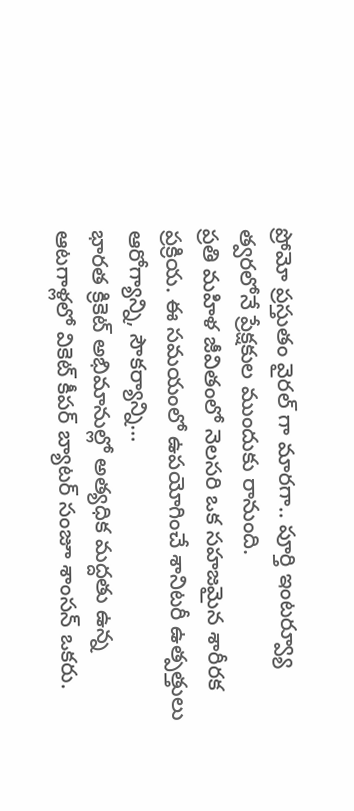ప్రోమో ప్రస్తుతం వైరల్ గా మారగా.. పూర్తి ఇంటర్వ్యూ త్వరలోనే ప్రేక్షకుల ముందుకు రానుంది.
ప్రతి మహిళ జీవితంలో నెలసరి ఒక సహజమైన శారీరక ప్రక్రియ. ఈ సమయంలో ఉపయోగించే శానిటరీ ఉత్పత్తులు ఆరోగ్యాన్ని, సౌకర్యాన్ని…
భారత క్రికెట్ అభిమానుల్లో అత్యధిక మద్దతు ఉన్న ఆటగాళ్లలో వికెట్ కీపర్ బ్యాటర్ సంజూ శాంసన్ ఒకరు.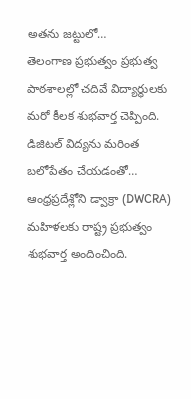అతను జట్టులో…
తెలంగాణ ప్రభుత్వం ప్రభుత్వ పాఠశాలల్లో చదివే విద్యార్థులకు మరో కీలక శుభవార్త చెప్పింది. డిజిటల్ విద్యను మరింత బలోపేతం చేయడంతో…
ఆంధ్రప్రదేశ్లోని డ్వాక్రా (DWCRA) మహిళలకు రాష్ట్ర ప్రభుత్వం శుభవార్త అందించింది.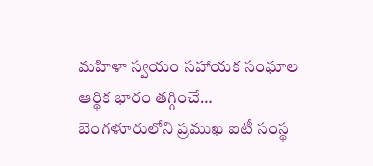మహిళా స్వయం సహాయక సంఘాల ఆర్థిక భారం తగ్గించే…
బెంగళూరులోని ప్రముఖ ఐటీ సంస్థ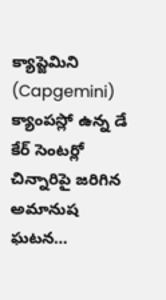క్యాప్జెమిని (Capgemini) క్యాంపస్లో ఉన్న డే కేర్ సెంటర్లో చిన్నారిపై జరిగిన అమానుష ఘటన…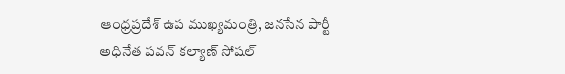ఆంధ్రప్రదేశ్ ఉప ముఖ్యమంత్రి, జనసేన పార్టీ అధినేత పవన్ కల్యాణ్ సోషల్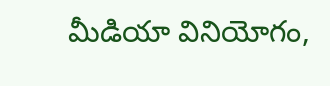మీడియా వినియోగం,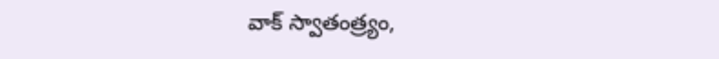వాక్ స్వాతంత్ర్యం,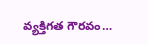వ్యక్తిగత గౌరవం…